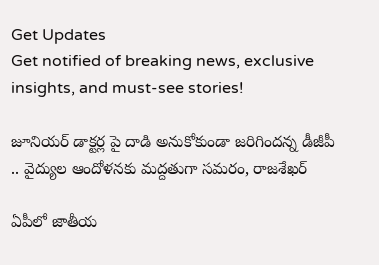Get Updates
Get notified of breaking news, exclusive insights, and must-see stories!

జూనియర్ డాక్టర్ల పై దాడి అనుకోకుండా జరిగిందన్న డీజీపీ .. వైద్యుల ఆందోళనకు మద్దతుగా సమరం, రాజశేఖర్

ఏపీలో జాతీయ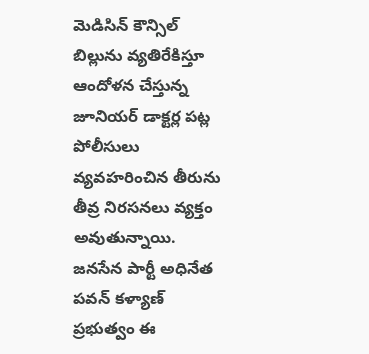మెడిసిన్ కౌన్సిల్ బిల్లును వ్యతిరేకిస్తూ ఆందోళన చేస్తున్న జూనియర్ డాక్టర్ల పట్ల పోలీసులు వ్యవహరించిన తీరును తీవ్ర నిరసనలు వ్యక్తం అవుతున్నాయి. జనసేన పార్టీ అధినేత పవన్ కళ్యాణ్ ప్రభుత్వం ఈ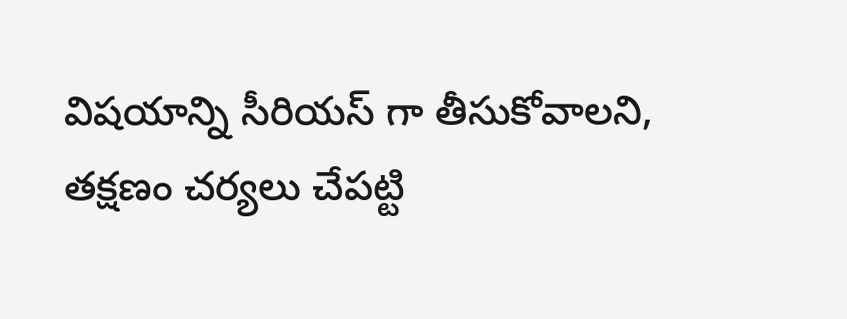విషయాన్ని సీరియస్ గా తీసుకోవాలని, తక్షణం చర్యలు చేపట్టి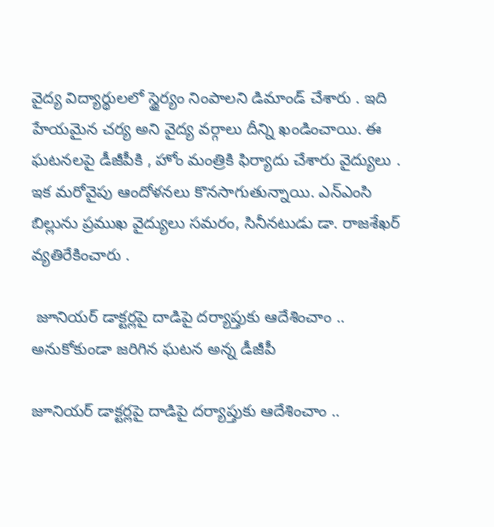వైద్య విద్యార్థులలో స్థైర్యం నింపాలని డిమాండ్ చేశారు . ఇది హేయమైన చర్య అని వైద్య వర్గాలు దీన్ని ఖండించాయి. ఈ ఘటనలపై డీజీపీకి , హోం మంత్రికి ఫిర్యాదు చేశారు వైద్యులు . ఇక మరోవైపు ఆందోళనలు కొనసాగుతున్నాయి. ఎన్‌ఎంసి బిల్లును ప్రముఖ వైద్యులు సమరం, సినీనటుడు డా. రాజశేఖర్ వ్యతిరేకించారు .

 జూనియర్ డాక్టర్లపై దాడిపై దర్యాప్తుకు ఆదేశించాం .. అనుకోకుండా జరిగిన ఘటన అన్న డీజీపీ

జూనియర్ డాక్టర్లపై దాడిపై దర్యాప్తుకు ఆదేశించాం ..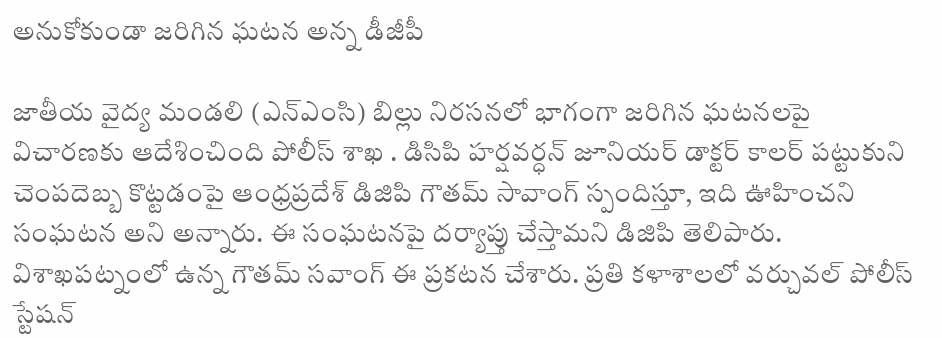అనుకోకుండా జరిగిన ఘటన అన్న డీజీపీ

జాతీయ వైద్య మండలి (ఎన్‌ఎంసి) బిల్లు నిరసనలో భాగంగా జరిగిన ఘటనలపై విచారణకు ఆదేశించింది పోలీస్ శాఖ . డిసిపి హర్షవర్ధన్ జూనియర్ డాక్టర్ కాలర్ పట్టుకుని చెంపదెబ్బ కొట్టడంపై ఆంధ్రప్రదేశ్ డిజిపి గౌతమ్ సావాంగ్ స్పందిస్తూ, ఇది ఊహించని సంఘటన అని అన్నారు. ఈ సంఘటనపై దర్యాప్తు చేస్తామని డిజిపి తెలిపారు. విశాఖపట్నంలో ఉన్న గౌతమ్ సవాంగ్ ఈ ప్రకటన చేశారు. ప్రతి కళాశాలలో వర్చువల్ పోలీస్ స్టేషన్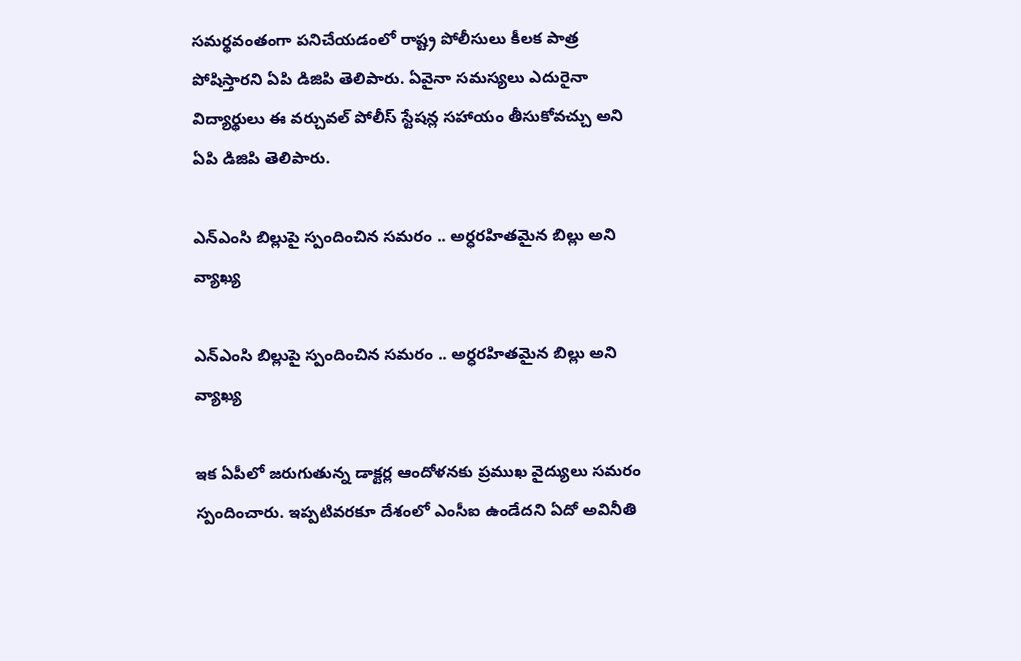సమర్థవంతంగా పనిచేయడంలో రాష్ట్ర పోలీసులు కీలక పాత్ర పోషిస్తారని ఏపి డిజిపి తెలిపారు. ఏవైనా సమస్యలు ఎదురైనా విద్యార్థులు ఈ వర్చువల్ పోలీస్ స్టేషన్ల సహాయం తీసుకోవచ్చు అని ఏపి డిజిపి తెలిపారు.

ఎన్‌ఎంసి బిల్లుపై స్పందించిన సమరం .. అర్ధరహితమైన బిల్లు అని వ్యాఖ్య

ఎన్‌ఎంసి బిల్లుపై స్పందించిన సమరం .. అర్ధరహితమైన బిల్లు అని వ్యాఖ్య

ఇక ఏపీలో జరుగుతున్న డాక్టర్ల ఆందోళనకు ప్రముఖ వైద్యులు సమరం స్పందించారు. ఇప్పటివరకూ దేశంలో ఎంసీఐ ఉండేదని ఏదో అవినీతి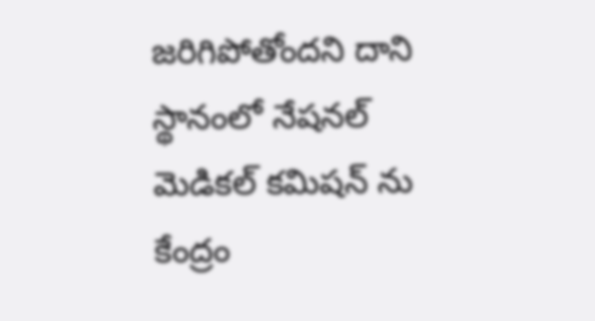జరిగిపోతోందని దాని స్థానంలో నేషనల్ మెడికల్ కమిషన్ ను కేంద్రం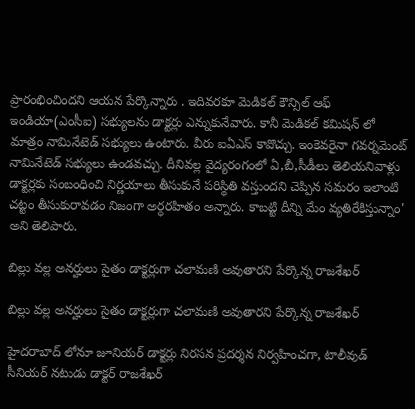ప్రారంభించిందని ఆయన పేర్కొన్నారు . ఇదివరకూ మెడికల్ కౌన్సిల్ ఆఫ్ ఇండియా(ఎంసీఐ) సభ్యులను డాక్టర్లు ఎన్నుకునేవారు. కానీ మెడికల్ కమిషన్ లో మాత్రం నామినేటెడ్ సభ్యులు ఉంటారు. వీరు ఐఏఎస్ కావొచ్చు. ఇంకెవరైనా గవర్నమెంట్ నామినేటెడ్ సభ్యులు ఉండవచ్చు. దీనివల్ల వైద్యరంగంలో ఏ,బీ,సీడీలు తెలియనివాళ్లు డాక్టర్లకు సంబంధించి నిర్ణయాలు తీసుకునే పరిస్థితి వస్తుందని చెప్పిన సమరం ఇలాంటి చట్టం తీసుకురావడం నిజంగా అర్ధరహితం అన్నారు. కాబట్టి దీన్ని మేం వ్యతిరేకిస్తున్నాం' అని తెలిపారు.

బిల్లు వల్ల అనర్హులు సైతం డాక్టర్లుగా చలామణి అవుతారని పేర్కొన్న రాజశేఖర్

బిల్లు వల్ల అనర్హులు సైతం డాక్టర్లుగా చలామణి అవుతారని పేర్కొన్న రాజశేఖర్

హైదరాబాద్ లోనూ జూనియర్ డాక్టర్లు నిరసన ప్రదర్శన నిర్వహించగా, టాలీవుడ్ సీనియర్ నటుడు డాక్టర్ రాజశేఖర్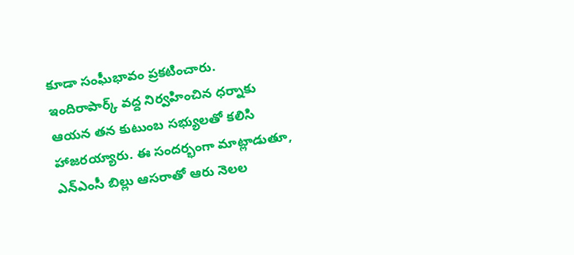కూడా సంఘీభావం ప్రకటించారు. ఇందిరాపార్క్ వద్ద నిర్వహించిన ధర్నాకు ఆయన తన కుటుంబ సభ్యులతో కలిసి హాజరయ్యారు. ఈ సందర్భంగా మాట్లాడుతూ, ఎన్ఎంసీ బిల్లు ఆసరాతో ఆరు నెలల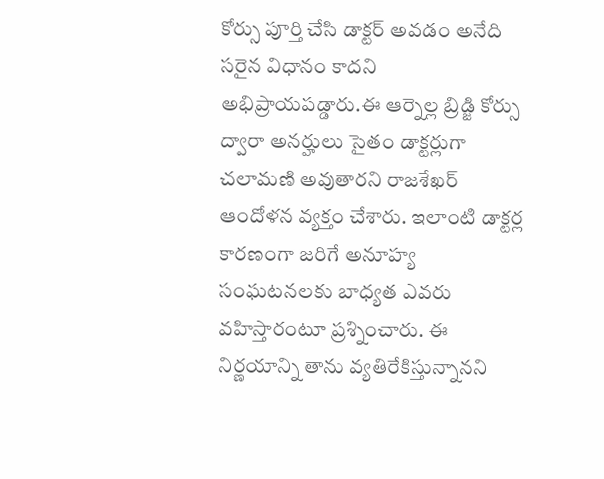కోర్సు పూర్తి చేసి డాక్టర్ అవడం అనేది సరైన విధానం కాదని అభిప్రాయపడ్డారు.ఈ ఆర్నెల్ల బ్రిడ్జి కోర్సు ద్వారా అనర్హులు సైతం డాక్టర్లుగా చలామణి అవుతారని రాజశేఖర్ ఆందోళన వ్యక్తం చేశారు. ఇలాంటి డాక్టర్ల కారణంగా జరిగే అనూహ్య సంఘటనలకు బాధ్యత ఎవరు వహిస్తారంటూ ప్రశ్నించారు. ఈ నిర్ణయాన్ని తాను వ్యతిరేకిస్తున్నానని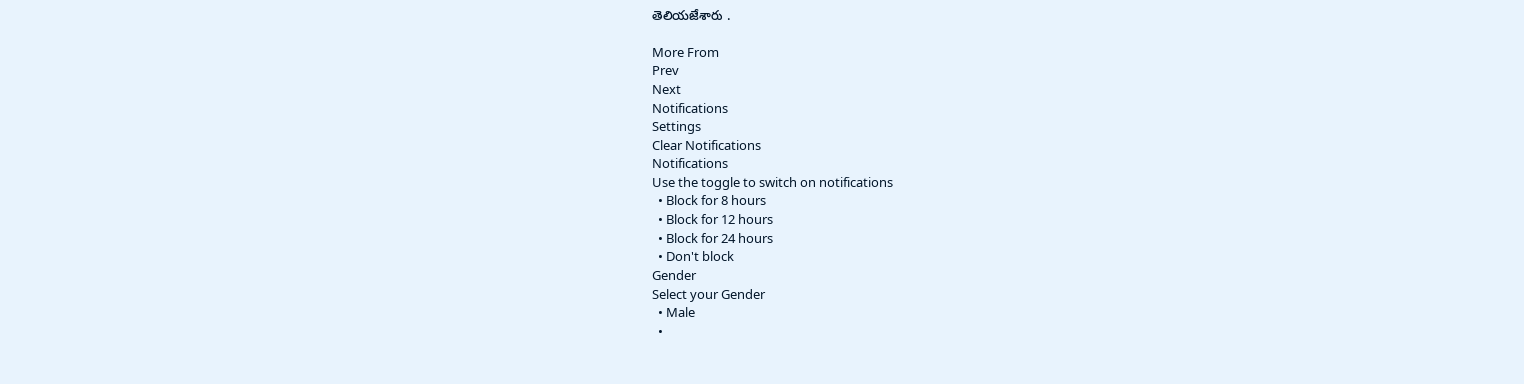తెలియజేశారు .

More From
Prev
Next
Notifications
Settings
Clear Notifications
Notifications
Use the toggle to switch on notifications
  • Block for 8 hours
  • Block for 12 hours
  • Block for 24 hours
  • Don't block
Gender
Select your Gender
  • Male
  •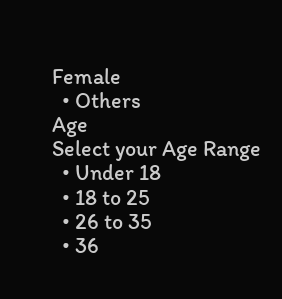Female
  • Others
Age
Select your Age Range
  • Under 18
  • 18 to 25
  • 26 to 35
  • 36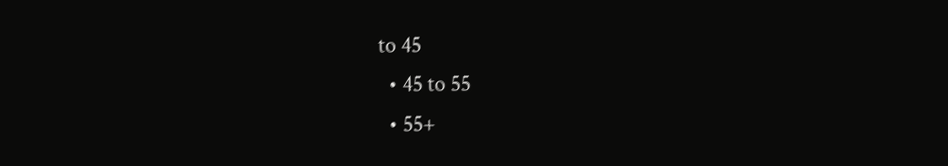to 45
  • 45 to 55
  • 55+